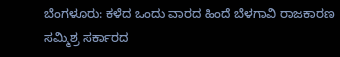ಬೆಂಗಳೂರು: ಕಳೆದ ಒಂದು ವಾರದ ಹಿಂದೆ ಬೆಳಗಾವಿ ರಾಜಕಾರಣ ಸಮ್ಮಿಶ್ರ ಸರ್ಕಾರದ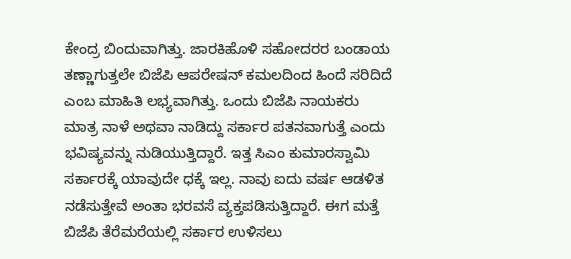ಕೇಂದ್ರ ಬಿಂದುವಾಗಿತ್ತು. ಜಾರಕಿಹೊಳಿ ಸಹೋದರರ ಬಂಡಾಯ ತಣ್ಣಾಗುತ್ತಲೇ ಬಿಜೆಪಿ ಆಪರೇಷನ್ ಕಮಲದಿಂದ ಹಿಂದೆ ಸರಿದಿದೆ ಎಂಬ ಮಾಹಿತಿ ಲಭ್ಯವಾಗಿತ್ತು. ಒಂದು ಬಿಜೆಪಿ ನಾಯಕರು ಮಾತ್ರ ನಾಳೆ ಅಥವಾ ನಾಡಿದ್ದು ಸರ್ಕಾರ ಪತನವಾಗುತ್ತೆ ಎಂದು ಭವಿಷ್ಯವನ್ನು ನುಡಿಯುತ್ತಿದ್ದಾರೆ. ಇತ್ತ ಸಿಎಂ ಕುಮಾರಸ್ವಾಮಿ ಸರ್ಕಾರಕ್ಕೆ ಯಾವುದೇ ಧಕ್ಕೆ ಇಲ್ಲ. ನಾವು ಐದು ವರ್ಷ ಆಡಳಿತ ನಡೆಸುತ್ತೇವೆ ಅಂತಾ ಭರವಸೆ ವ್ಯಕ್ತಪಡಿಸುತ್ತಿದ್ದಾರೆ. ಈಗ ಮತ್ತೆ ಬಿಜೆಪಿ ತೆರೆಮರೆಯಲ್ಲಿ ಸರ್ಕಾರ ಉಳಿಸಲು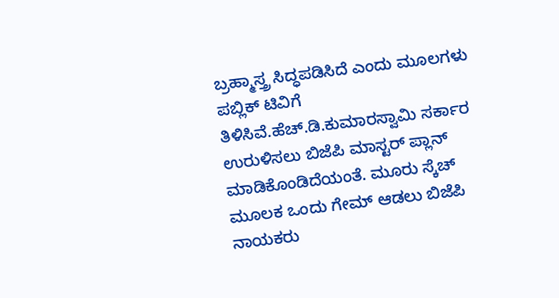ಬ್ರಹ್ಮಾಸ್ತ್ರ ಸಿದ್ಧಪಡಿಸಿದೆ ಎಂದು ಮೂಲಗಳು ಪಬ್ಲಿಕ್ ಟಿವಿಗೆ ತಿಳಿಸಿವೆ.ಹೆಚ್.ಡಿ.ಕುಮಾರಸ್ವಾಮಿ ಸರ್ಕಾರ ಉರುಳಿಸಲು ಬಿಜೆಪಿ ಮಾಸ್ಟರ್ ಪ್ಲಾನ್ ಮಾಡಿಕೊಂಡಿದೆಯಂತೆ. ಮೂರು ಸ್ಕೆಚ್ ಮೂಲಕ ಒಂದು ಗೇಮ್ ಆಡಲು ಬಿಜೆಪಿ ನಾಯಕರು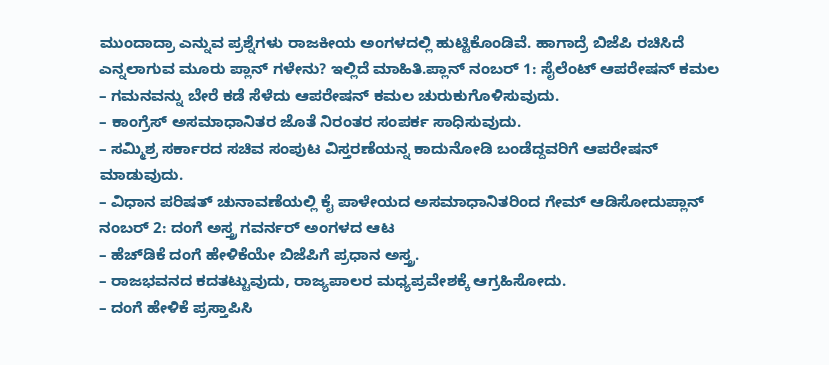ಮುಂದಾದ್ರಾ ಎನ್ನುವ ಪ್ರಶ್ನೆಗಳು ರಾಜಕೀಯ ಅಂಗಳದಲ್ಲಿ ಹುಟ್ಟಿಕೊಂಡಿವೆ. ಹಾಗಾದ್ರೆ ಬಿಜೆಪಿ ರಚಿಸಿದೆ ಎನ್ನಲಾಗುವ ಮೂರು ಪ್ಲಾನ್ ಗಳೇನು? ಇಲ್ಲಿದೆ ಮಾಹಿತಿ.ಪ್ಲಾನ್ ನಂಬರ್ 1: ಸೈಲೆಂಟ್ ಆಪರೇಷನ್ ಕಮಲ
– ಗಮನವನ್ನು ಬೇರೆ ಕಡೆ ಸೆಳೆದು ಆಪರೇಷನ್ ಕಮಲ ಚುರುಕುಗೊಳಿಸುವುದು.
– ಕಾಂಗ್ರೆಸ್ ಅಸಮಾಧಾನಿತರ ಜೊತೆ ನಿರಂತರ ಸಂಪರ್ಕ ಸಾಧಿಸುವುದು.
– ಸಮ್ಮಿಶ್ರ ಸರ್ಕಾರದ ಸಚಿವ ಸಂಪುಟ ವಿಸ್ತರಣೆಯನ್ನ ಕಾದುನೋಡಿ ಬಂಡೆದ್ದವರಿಗೆ ಆಪರೇಷನ್ ಮಾಡುವುದು.
– ವಿಧಾನ ಪರಿಷತ್ ಚುನಾವಣೆಯಲ್ಲಿ ಕೈ ಪಾಳೇಯದ ಅಸಮಾಧಾನಿತರಿಂದ ಗೇಮ್ ಆಡಿಸೋದುಪ್ಲಾನ್ ನಂಬರ್ 2: ದಂಗೆ ಅಸ್ತ್ರ ಗವರ್ನರ್ ಅಂಗಳದ ಆಟ
– ಹೆಚ್‍ಡಿಕೆ ದಂಗೆ ಹೇಳಿಕೆಯೇ ಬಿಜೆಪಿಗೆ ಪ್ರಧಾನ ಅಸ್ತ್ರ.
– ರಾಜಭವನದ ಕದತಟ್ಟುವುದು, ರಾಜ್ಯಪಾಲರ ಮಧ್ಯಪ್ರವೇಶಕ್ಕೆ ಆಗ್ರಹಿಸೋದು.
– ದಂಗೆ ಹೇಳಿಕೆ ಪ್ರಸ್ತಾಪಿಸಿ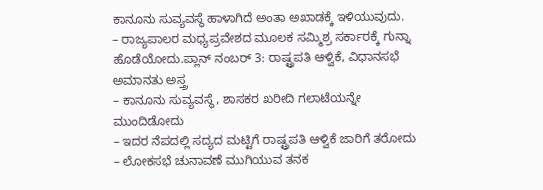ಕಾನೂನು ಸುವ್ಯವಸ್ಥೆ ಹಾಳಾಗಿದೆ ಅಂತಾ ಅಖಾಡಕ್ಕೆ ಇಳಿಯುವುದು.
– ರಾಜ್ಯಪಾಲರ ಮಧ್ಯಪ್ರವೇಶದ ಮೂಲಕ ಸಮ್ಮಿಶ್ರ ಸರ್ಕಾರಕ್ಕೆ ಗುನ್ನಾ ಹೊಡೆಯೋದು.ಪ್ಲಾನ್ ನಂಬರ್ 3: ರಾಷ್ಟ್ರಪತಿ ಆಳ್ವಿಕೆ, ವಿಧಾನಸಭೆ ಅಮಾನತು ಅಸ್ತ್ರ
– ಕಾನೂನು ಸುವ್ಯವಸ್ಥೆ, ಶಾಸಕರ ಖರೀದಿ ಗಲಾಟೆಯನ್ನೇ ಮುಂದಿಡೋದು
– ಇದರ ನೆಪದಲ್ಲಿ ಸದ್ಯದ ಮಟ್ಟಿಗೆ ರಾಷ್ಟ್ರಪತಿ ಆಳ್ವಿಕೆ ಜಾರಿಗೆ ತರೋದು
– ಲೋಕಸಭೆ ಚುನಾವಣೆ ಮುಗಿಯುವ ತನಕ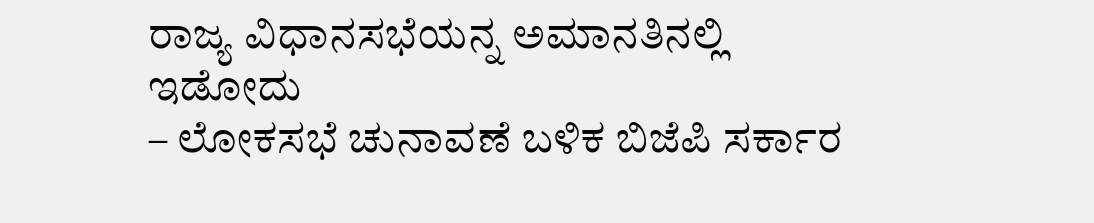ರಾಜ್ಯ ವಿಧಾನಸಭೆಯನ್ನ ಅಮಾನತಿನಲ್ಲಿ ಇಡೋದು
– ಲೋಕಸಭೆ ಚುನಾವಣೆ ಬಳಿಕ ಬಿಜೆಪಿ ಸರ್ಕಾರ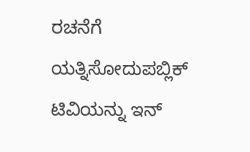ರಚನೆಗೆ ಯತ್ನಿಸೋದುಪಬ್ಲಿಕ್ ಟಿವಿಯನ್ನು ಇನ್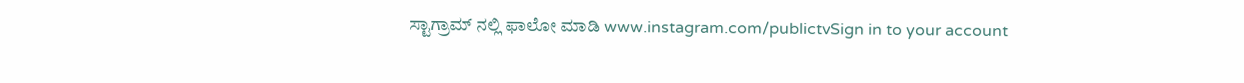ಸ್ಟಾಗ್ರಾಮ್ ನಲ್ಲಿ ಫಾಲೋ ಮಾಡಿ www.instagram.com/publictvSign in to your account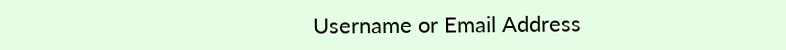Username or Email Address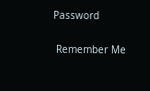Password

 Remember Me